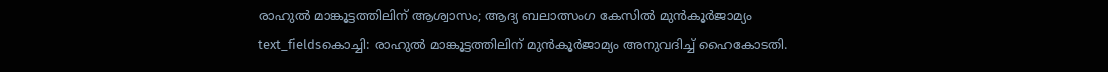രാഹുൽ മാങ്കൂട്ടത്തിലിന് ആശ്വാസം; ആദ്യ ബലാത്സംഗ കേസിൽ മുൻകൂർജാമ്യം
text_fieldsകൊച്ചി: രാഹുൽ മാങ്കൂട്ടത്തിലിന് മുൻകൂർജാമ്യം അനുവദിച്ച് ഹൈകോടതി.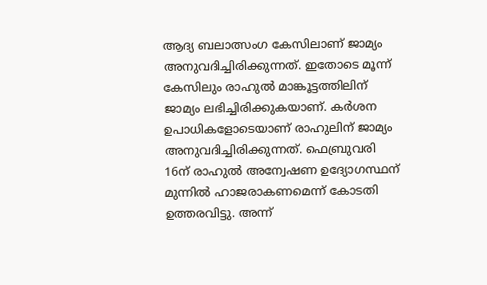ആദ്യ ബലാത്സംഗ കേസിലാണ് ജാമ്യം അനുവദിച്ചിരിക്കുന്നത്. ഇതോടെ മൂന്ന് കേസിലും രാഹുൽ മാങ്കൂട്ടത്തിലിന് ജാമ്യം ലഭിച്ചിരിക്കുകയാണ്. കർശന ഉപാധികളോടെയാണ് രാഹുലിന് ജാമ്യം അനുവദിച്ചിരിക്കുന്നത്. ഫെബ്രുവരി 16ന് രാഹുൽ അന്വേഷണ ഉദ്യോഗസ്ഥന് മുന്നിൽ ഹാജരാകണമെന്ന് കോടതി ഉത്തരവിട്ടു. അന്ന്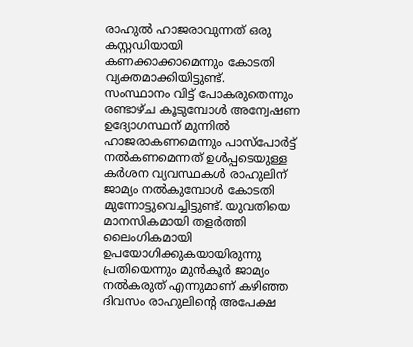രാഹുൽ ഹാജരാവുന്നത് ഒരു കസ്റ്റഡിയായി കണക്കാക്കാമെന്നും കോടതി വ്യക്തമാക്കിയിട്ടുണ്ട്.
സംസ്ഥാനം വിട്ട് പോകരുതെന്നും രണ്ടാഴ്ച കൂടുമ്പോൾ അന്വേഷണ ഉദ്യോഗസ്ഥന് മുന്നിൽ ഹാജരാകണമെന്നും പാസ്പോർട്ട് നൽകണമെന്നത് ഉൾപ്പടെയുള്ള കർശന വ്യവസ്ഥകൾ രാഹുലിന് ജാമ്യം നൽകുമ്പോൾ കോടതി മുന്നോട്ടുവെച്ചിട്ടുണ്ട്. യുവതിയെ മാനസികമായി തളർത്തി ലൈംഗികമായി ഉപയോഗിക്കുകയായിരുന്നു പ്രതിയെന്നും മുൻകൂർ ജാമ്യം നൽകരുത് എന്നുമാണ് കഴിഞ്ഞ ദിവസം രാഹുലിന്റെ അപേക്ഷ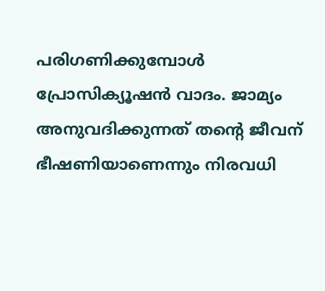പരിഗണിക്കുമ്പോൾ പ്രോസിക്യൂഷൻ വാദം. ജാമ്യം അനുവദിക്കുന്നത് തന്റെ ജീവന് ഭീഷണിയാണെന്നും നിരവധി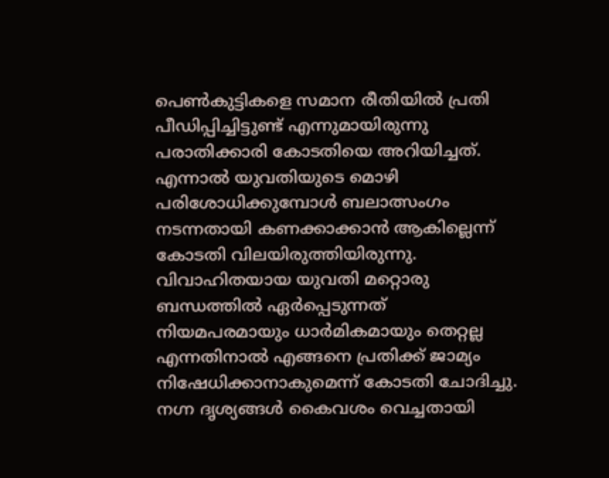പെൺകുട്ടികളെ സമാന രീതിയിൽ പ്രതി പീഡിപ്പിച്ചിട്ടുണ്ട് എന്നുമായിരുന്നു പരാതിക്കാരി കോടതിയെ അറിയിച്ചത്.
എന്നാൽ യുവതിയുടെ മൊഴി പരിശോധിക്കുമ്പോൾ ബലാത്സംഗം നടന്നതായി കണക്കാക്കാൻ ആകില്ലെന്ന് കോടതി വിലയിരുത്തിയിരുന്നു. വിവാഹിതയായ യുവതി മറ്റൊരു ബന്ധത്തിൽ ഏർപ്പെടുന്നത് നിയമപരമായും ധാർമികമായും തെറ്റല്ല എന്നതിനാൽ എങ്ങനെ പ്രതിക്ക് ജാമ്യം നിഷേധിക്കാനാകുമെന്ന് കോടതി ചോദിച്ചു. നഗ്ന ദൃശ്യങ്ങൾ കൈവശം വെച്ചതായി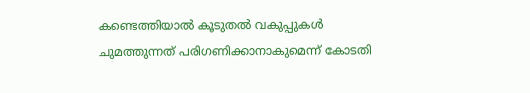കണ്ടെത്തിയാൽ കൂടുതൽ വകുപ്പുകൾ ചുമത്തുന്നത് പരിഗണിക്കാനാകുമെന്ന് കോടതി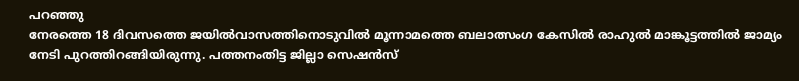പറഞ്ഞു
നേരത്തെ 18 ദിവസത്തെ ജയിൽവാസത്തിനൊടുവിൽ മൂന്നാമത്തെ ബലാത്സംഗ കേസിൽ രാഹുൽ മാങ്കൂട്ടത്തിൽ ജാമ്യം നേടി പുറത്തിറങ്ങിയിരുന്നു. പത്തനംതിട്ട ജില്ലാ സെഷൻസ്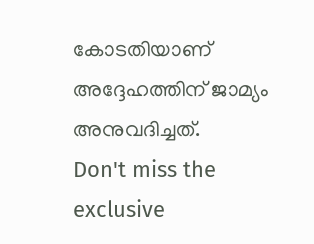കോടതിയാണ് അദ്ദേഹത്തിന് ജാമ്യം അനുവദിച്ചത്.
Don't miss the exclusive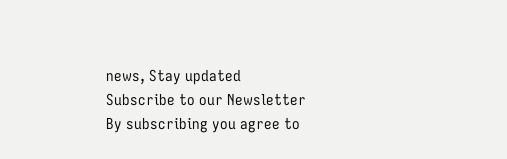news, Stay updated
Subscribe to our Newsletter
By subscribing you agree to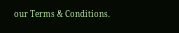our Terms & Conditions.